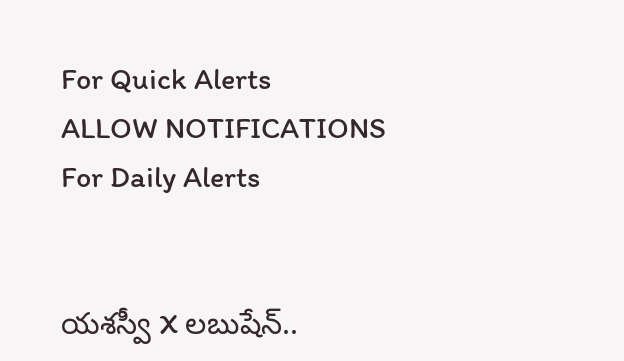For Quick Alerts
ALLOW NOTIFICATIONS
For Daily Alerts


యశస్వీ X లబుషేన్..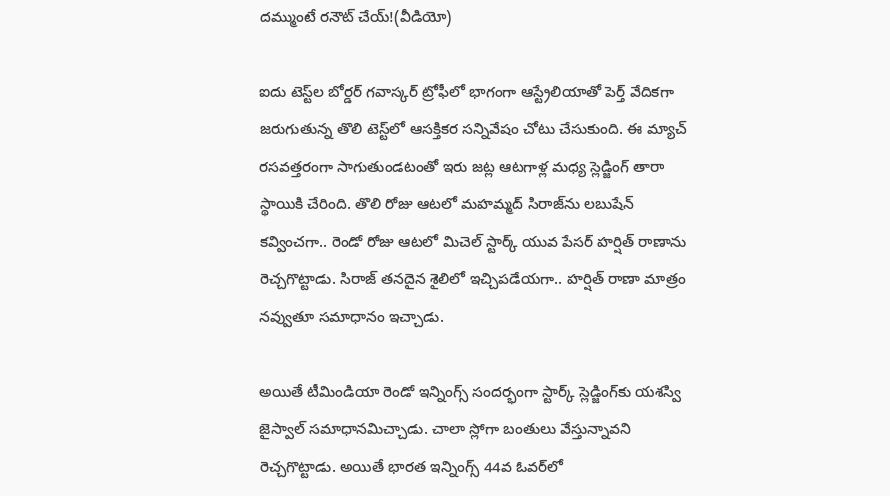దమ్ముంటే రనౌట్ చేయ్!(వీడియో)

ఐదు టెస్ట్‌ల బోర్డర్ గవాస్కర్ ట్రోఫీలో భాగంగా ఆస్ట్రేలియాతో పెర్త్ వేదికగా జరుగుతున్న తొలి టెస్ట్‌లో ఆసక్తికర సన్నివేషం చోటు చేసుకుంది. ఈ మ్యాచ్ రసవత్తరంగా సాగుతుండటంతో ఇరు జట్ల ఆటగాళ్ల మధ్య స్లెడ్జింగ్ తారా స్థాయికి చేరింది. తొలి రోజు ఆటలో మహమ్మద్ సిరాజ్‌ను లబుషేన్ కవ్వించగా.. రెండో రోజు ఆటలో మిచెల్ స్టార్క్ యువ పేసర్ హర్షిత్ రాణా‌ను రెచ్చగొట్టాడు. సిరాజ్ తనదైన శైలిలో ఇచ్చిపడేయగా.. హర్షిత్ రాణా మాత్రం నవ్వుతూ సమాధానం ఇచ్చాడు.

అయితే టీమిండియా రెండో ఇన్నింగ్స్ సందర్భంగా స్టార్క్‌ స్లెడ్జింగ్‌కు యశస్వి జైస్వాల్ సమాధానమిచ్చాడు. చాలా స్లోగా బంతులు వేస్తున్నావని రెచ్చగొట్టాడు. అయితే భారత ఇన్నింగ్స్ 44వ ఓవర్‌లో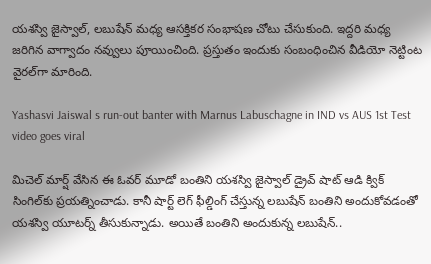యశస్వి జైస్వాల్, లబుషేన్ మధ్య ఆసక్తికర సంభాషణ చోటు చేసుకుంది. ఇద్దరి మధ్య జరిగిన వాగ్వాదం నవ్వులు పూయించింది. ప్రస్తుతం ఇందుకు సంబంధించిన వీడియో నెట్టింట వైరల్‌గా మారింది.

Yashasvi Jaiswal s run-out banter with Marnus Labuschagne in IND vs AUS 1st Test video goes viral

మిచెల్ మార్ష్ వేసిన ఈ ఓవర్ మూడో బంతిని యశస్వి జైస్వాల్ డ్రైవ్ షాట్ ఆడి క్విక్ సింగిల్‌కు ప్రయత్నించాడు. కానీ షార్ట్ లెగ్ ఫీల్డింగ్ చేస్తున్న లబుషేన్ బంతిని అందుకోవడంతో యశస్వి యూటర్న్ తీసుకున్నాడు. అయితే బంతిని అందుకున్న లబుషేన్..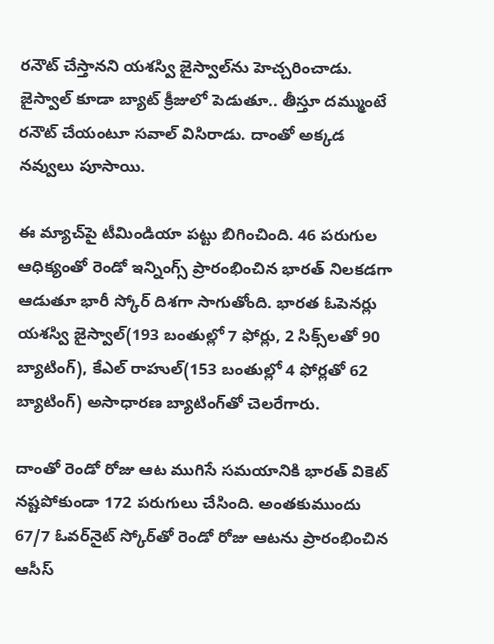రనౌట్ చేస్తానని యశస్వి జైస్వాల్‌ను హెచ్చరించాడు. జైస్వాల్ కూడా బ్యాట్ క్రీజులో పెడుతూ.. తీస్తూ దమ్ముంటే రనౌట్ చేయంటూ సవాల్ విసిరాడు. దాంతో అక్కడ నవ్వులు పూసాయి.

ఈ మ్యాచ్‌పై టీమిండియా పట్టు బిగించింది. 46 పరుగుల ఆధిక్యంతో రెండో ఇన్నింగ్స్ ప్రారంభించిన భారత్ నిలకడగా ఆడుతూ భారీ స్కోర్ దిశగా సాగుతోంది. భారత ఓపెనర్లు యశస్వి జైస్వాల్(193 బంతుల్లో 7 ఫోర్లు, 2 సిక్స్‌లతో 90 బ్యాటింగ్), కేఎల్ రాహుల్(153 బంతుల్లో 4 ఫోర్లతో 62 బ్యాటింగ్) అసాధారణ బ్యాటింగ్‌తో చెలరేగారు.

దాంతో రెండో రోజు ఆట ముగిసే సమయానికి భారత్ వికెట్ నష్టపోకుండా 172 పరుగులు చేసింది. అంతకుముందు 67/7 ఓవర్‌నైట్ స్కోర్‌తో రెండో రోజు ఆటను ప్రారంభించిన ఆసీస్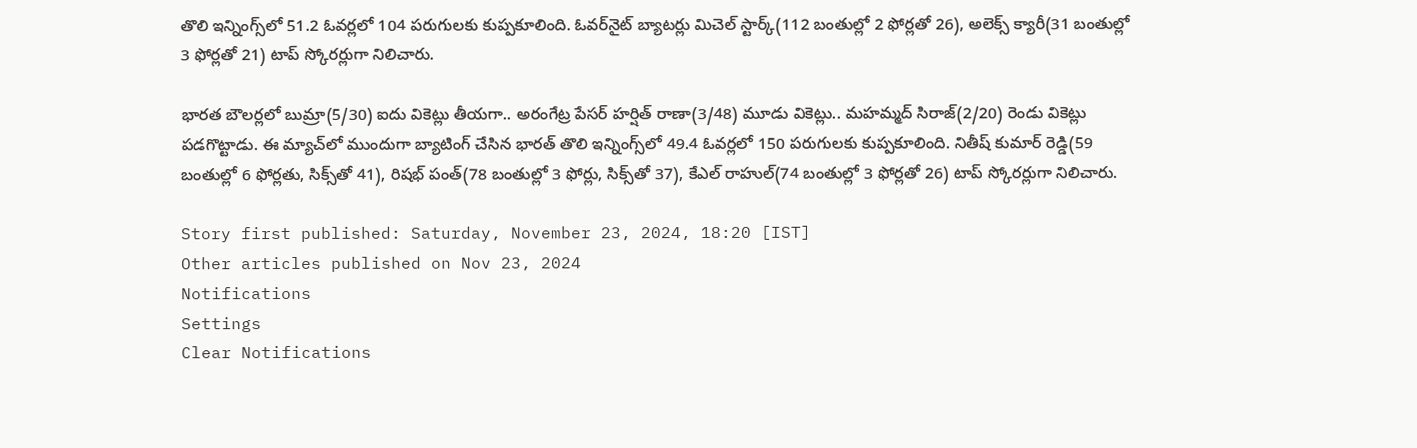తొలి ఇన్నింగ్స్‌లో 51.2 ఓవర్లలో 104 పరుగులకు కుప్పకూలింది. ఓవర్‌నైట్ బ్యాటర్లు మిచెల్ స్టార్క్(112 బంతుల్లో 2 ఫోర్లతో 26), అలెక్స్ క్యారీ(31 బంతుల్లో 3 ఫోర్లతో 21) టాప్ స్కోరర్లుగా నిలిచారు.

భారత బౌలర్లలో బుమ్రా(5/30) ఐదు వికెట్లు తీయగా.. అరంగేట్ర పేసర్ హర్షిత్ రాణా(3/48) మూడు వికెట్లు.. మహమ్మద్ సిరాజ్(2/20) రెండు వికెట్లు పడగొట్టాడు. ఈ మ్యాచ్‌లో ముందుగా బ్యాటింగ్ చేసిన భారత్ తొలి ఇన్నింగ్స్‌లో 49.4 ఓవర్లలో 150 పరుగులకు కుప్పకూలింది. నితీష్ కుమార్ రెడ్డి(59 బంతుల్లో 6 ఫోర్లతు, సిక్స్‌తో 41), రిషభ్ పంత్(78 బంతుల్లో 3 ఫోర్లు, సిక్స్‌తో 37), కేఎల్ రాహుల్(74 బంతుల్లో 3 ఫోర్లతో 26) టాప్ స్కోరర్లుగా నిలిచారు.

Story first published: Saturday, November 23, 2024, 18:20 [IST]
Other articles published on Nov 23, 2024
Notifications
Settings
Clear Notifications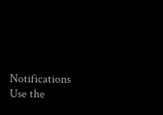Notifications
Use the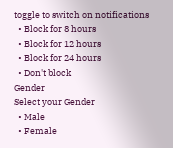toggle to switch on notifications
  • Block for 8 hours
  • Block for 12 hours
  • Block for 24 hours
  • Don't block
Gender
Select your Gender
  • Male
  • Female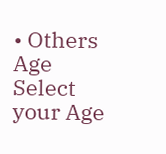• Others
Age
Select your Age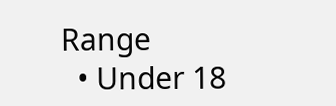Range
  • Under 18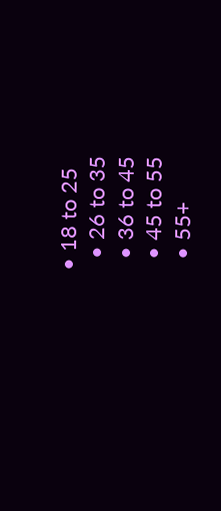• 18 to 25
  • 26 to 35
  • 36 to 45
  • 45 to 55
  • 55+